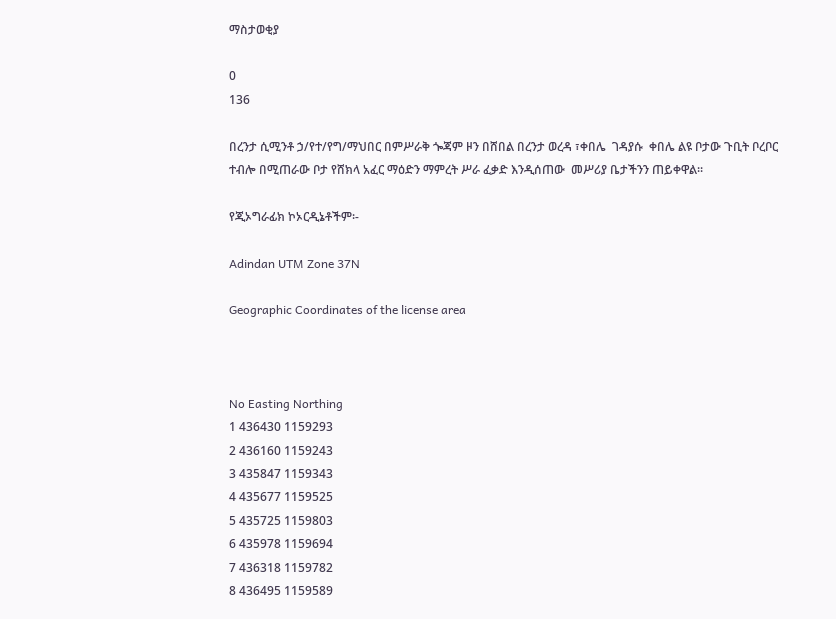ማስታወቂያ

0
136

በረንታ ሲሚንቶ ኃ/የተ/የግ/ማህበር በምሥራቅ ጐጃም ዞን በሸበል በረንታ ወረዳ ፣ቀበሌ  ገዳያሱ  ቀበሌ ልዩ ቦታው ጉቢት ቦረቦር ተብሎ በሚጠራው ቦታ የሸክላ አፈር ማዕድን ማምረት ሥራ ፈቃድ እንዲሰጠው  መሥሪያ ቤታችንን ጠይቀዋል፡፡

የጂኦግራፊክ ኮኦርዲኔቶችም፡-

Adindan UTM Zone 37N

Geographic Coordinates of the license area



No Easting Northing
1 436430 1159293
2 436160 1159243
3 435847 1159343
4 435677 1159525
5 435725 1159803
6 435978 1159694
7 436318 1159782
8 436495 1159589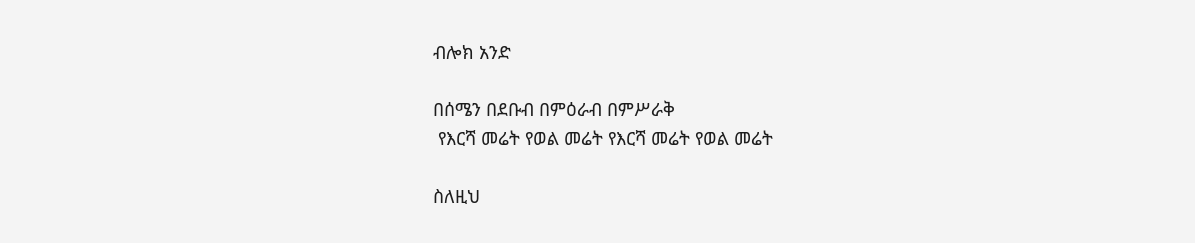ብሎክ አንድ

በሰሜን በደቡብ በምዕራብ በምሥራቅ
 የእርሻ መሬት የወል መሬት የእርሻ መሬት የወል መሬት

ስለዚህ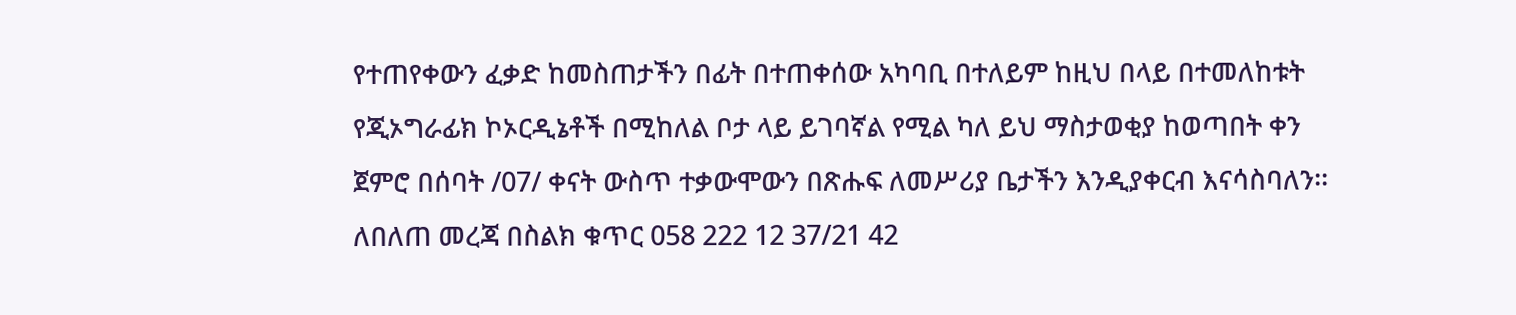የተጠየቀውን ፈቃድ ከመስጠታችን በፊት በተጠቀሰው አካባቢ በተለይም ከዚህ በላይ በተመለከቱት የጂኦግራፊክ ኮኦርዲኔቶች በሚከለል ቦታ ላይ ይገባኛል የሚል ካለ ይህ ማስታወቂያ ከወጣበት ቀን ጀምሮ በሰባት /07/ ቀናት ውስጥ ተቃውሞውን በጽሑፍ ለመሥሪያ ቤታችን እንዲያቀርብ እናሳስባለን፡፡ ለበለጠ መረጃ በስልክ ቁጥር 058 222 12 37/21 42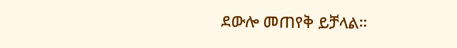ደውሎ መጠየቅ ይቻላል፡፡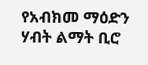የአብክመ ማዕድን ሃብት ልማት ቢሮ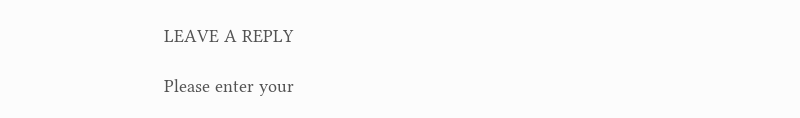LEAVE A REPLY

Please enter your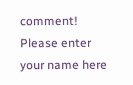comment!
Please enter your name here